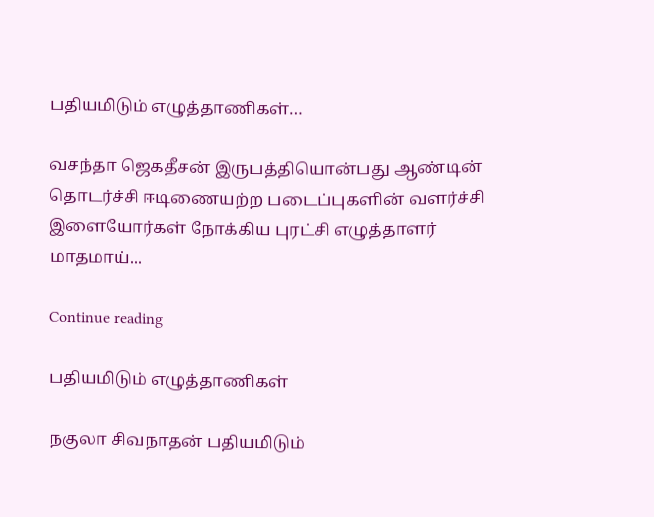பதியமிடும் எழுத்தாணிகள்…

வசந்தா ஜெகதீசன் இருபத்தியொன்பது ஆண்டின் தொடர்ச்சி ஈடிணையற்ற படைப்புகளின் வளர்ச்சி இளையோர்கள் நோக்கிய புரட்சி எழுத்தாளர் மாதமாய்...

Continue reading

பதியமிடும் எழுத்தாணிகள்

நகுலா சிவநாதன் பதியமிடும்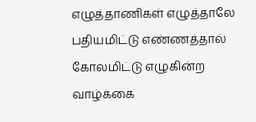எழுத்தாணிகள் எழுத்தாலே பதியமிட்டு எண்ணத்தால் கோலமிட்டு எழுகின்ற வாழ்க்கை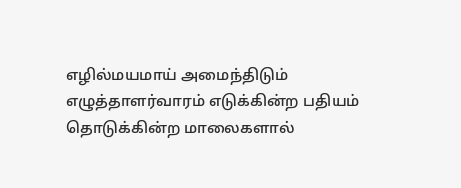எழில்மயமாய் அமைந்திடும் எழுத்தாளர்வாரம் எடுக்கின்ற பதியம் தொடுக்கின்ற மாலைகளால்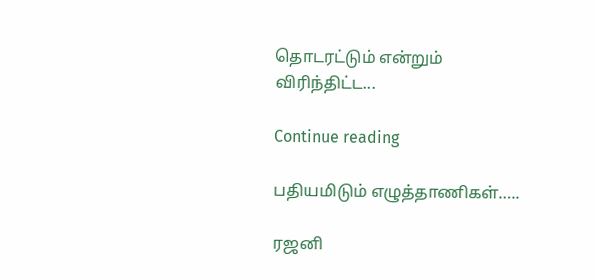தொடரட்டும் என்றும் விரிந்திட்ட...

Continue reading

பதியமிடும் எழுத்தாணிகள்…..

ரஜனி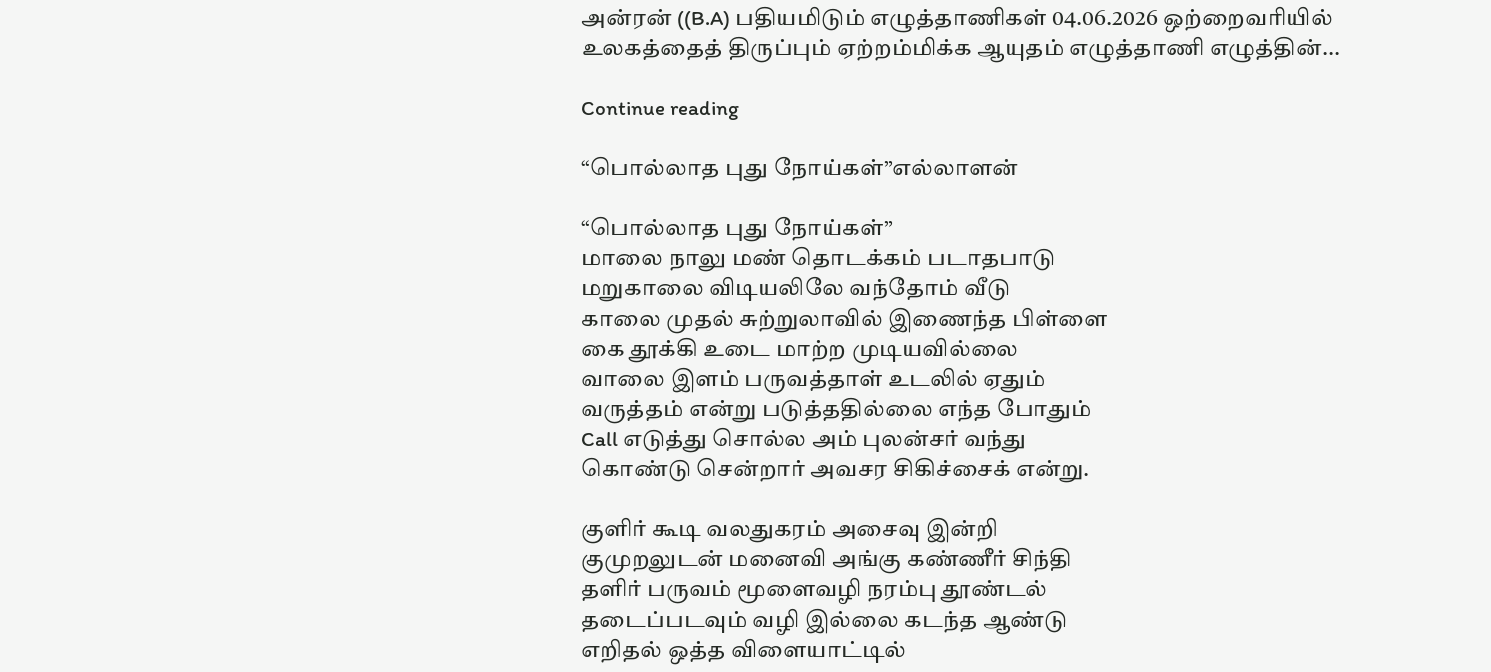அன்ரன் ((B.A) பதியமிடும் எழுத்தாணிகள் 04.06.2026 ஒற்றைவரியில் உலகத்தைத் திருப்பும் ஏற்றம்மிக்க ஆயுதம் எழுத்தாணி எழுத்தின்...

Continue reading

“பொல்லாத புது நோய்கள்”எல்லாளன்

“பொல்லாத புது நோய்கள்”
மாலை நாலு மண் தொடக்கம் படாதபாடு
மறுகாலை விடியலிலே வந்தோம் வீடு
காலை முதல் சுற்றுலாவில் இணைந்த பிள்ளை
கை தூக்கி உடை மாற்ற முடியவில்லை
வாலை இளம் பருவத்தாள் உடலில் ஏதும்
வருத்தம் என்று படுத்ததில்லை எந்த போதும்
Call எடுத்து சொல்ல அம் புலன்சர் வந்து
கொண்டு சென்றார் அவசர சிகிச்சைக் என்று.

குளிர் கூடி வலதுகரம் அசைவு இன்றி
குமுறலுடன் மனைவி அங்கு கண்ணீர் சிந்தி
தளிர் பருவம் மூளைவழி நரம்பு தூண்டல்
தடைப்படவும் வழி இல்லை கடந்த ஆண்டு
எறிதல் ஒத்த விளையாட்டில்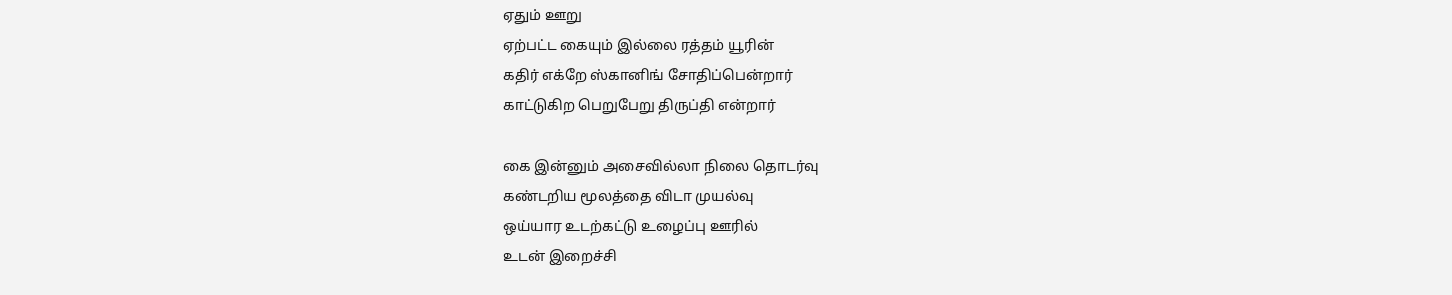ஏதும் ஊறு
ஏற்பட்ட கையும் இல்லை ரத்தம் யூரின்
கதிர் எக்றே ஸ்கானிங் சோதிப்பென்றார்
காட்டுகிற பெறுபேறு திருப்தி என்றார்

கை இன்னும் அசைவில்லா நிலை தொடர்வு
கண்டறிய மூலத்தை விடா முயல்வு
ஒய்யார உடற்கட்டு உழைப்பு ஊரில்
உடன் இறைச்சி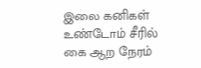இலை கனிகள்
உண்டோம் சீரில்
கை ஆற நேரம்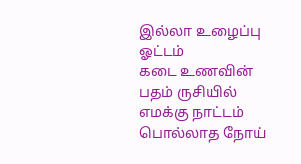இல்லா உழைப்பு ஓட்டம்
கடை உணவின் பதம் ருசியில் எமக்கு நாட்டம்
பொல்லாத நோய்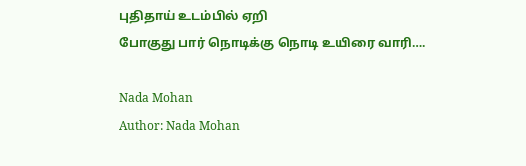புதிதாய் உடம்பில் ஏறி
போகுது பார் நொடிக்கு நொடி உயிரை வாரி….

Nada Mohan
Author: Nada Mohan